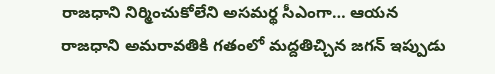రాజధాని నిర్మించుకోలేని అసమర్థ సీఎంగా… ఆయన
రాజధాని అమరావతికి గతంలో మద్దతిచ్చిన జగన్ ఇప్పుడు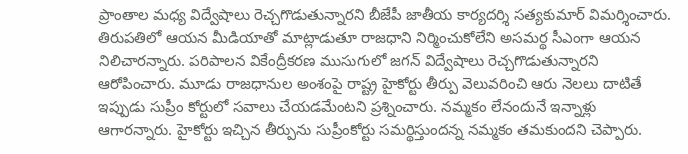ప్రాంతాల మధ్య విద్వేషాలు రెచ్చగొడుతున్నారని బీజేపీ జాతీయ కార్యదర్శి సత్యకుమార్ విమర్శించారు. తిరుపతిలో ఆయన మీడియాతో మాట్లాడుతూ రాజధాని నిర్మించుకోలేని అసమర్థ సీఎంగా ఆయన నిలిచారన్నారు. పరిపాలన వికేంద్రీకరణ ముసుగులో జగన్ విద్వేషాలు రెచ్చగొడుతున్నారని ఆరోపించారు. మూడు రాజధానుల అంశంపై రాష్ట్ర హైకోర్టు తీర్పు వెలువరించి ఆరు నెలలు దాటితే ఇప్పుడు సుప్రీం కోర్టులో సవాలు చేయడమేంటని ప్రశ్నించారు. నమ్మకం లేనందునే ఇన్నాళ్లు ఆగారన్నారు. హైకోర్టు ఇచ్చిన తీర్పును సుప్రీంకోర్టు సమర్థిస్తుందన్న నమ్మకం తమకుందని చెప్పారు.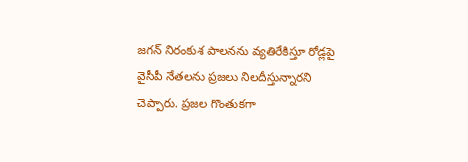జగన్ నిరంకుశ పాలనను వ్యతిరేకిస్తూ రోడ్లపై వైసీపీ నేతలను ప్రజలు నిలదీస్తున్నారని చెప్పారు. ప్రజల గొంతుకగా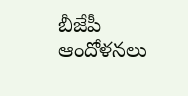బీజేపీ ఆందోళనలు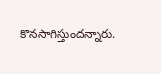కొనసాగిస్తుందన్నారు.